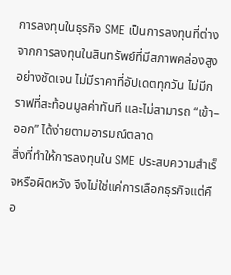การลงทุนในธุรกิจ SME เป็นการลงทุนที่ต่างจากการลงทุนในสินทรัพย์ที่มีสภาพคล่องสูงอย่างชัดเจน ไม่มีราคาที่อัปเดตทุกวัน ไม่มีกราฟที่สะท้อนมูลค่าทันที และไม่สามารถ “เข้า–ออก” ได้ง่ายตามอารมณ์ตลาด
สิ่งที่ทำให้การลงทุนใน SME ประสบความสำเร็จหรือผิดหวัง จึงไม่ใช่แค่การเลือกธุรกิจแต่คือ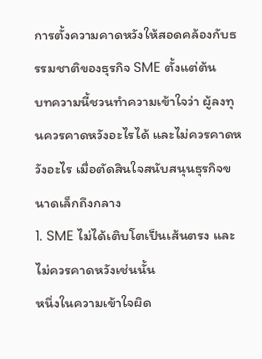การตั้งความคาดหวังให้สอดคล้องกับธรรมชาติของธุรกิจ SME ตั้งแต่ต้น
บทความนี้ชวนทำความเข้าใจว่า ผู้ลงทุนควรคาดหวังอะไรได้ และไม่ควรคาดหวังอะไร เมื่อตัดสินใจสนับสนุนธุรกิจขนาดเล็กถึงกลาง
1. SME ไม่ได้เติบโตเป็นเส้นตรง และไม่ควรคาดหวังเช่นนั้น
หนึ่งในความเข้าใจผิด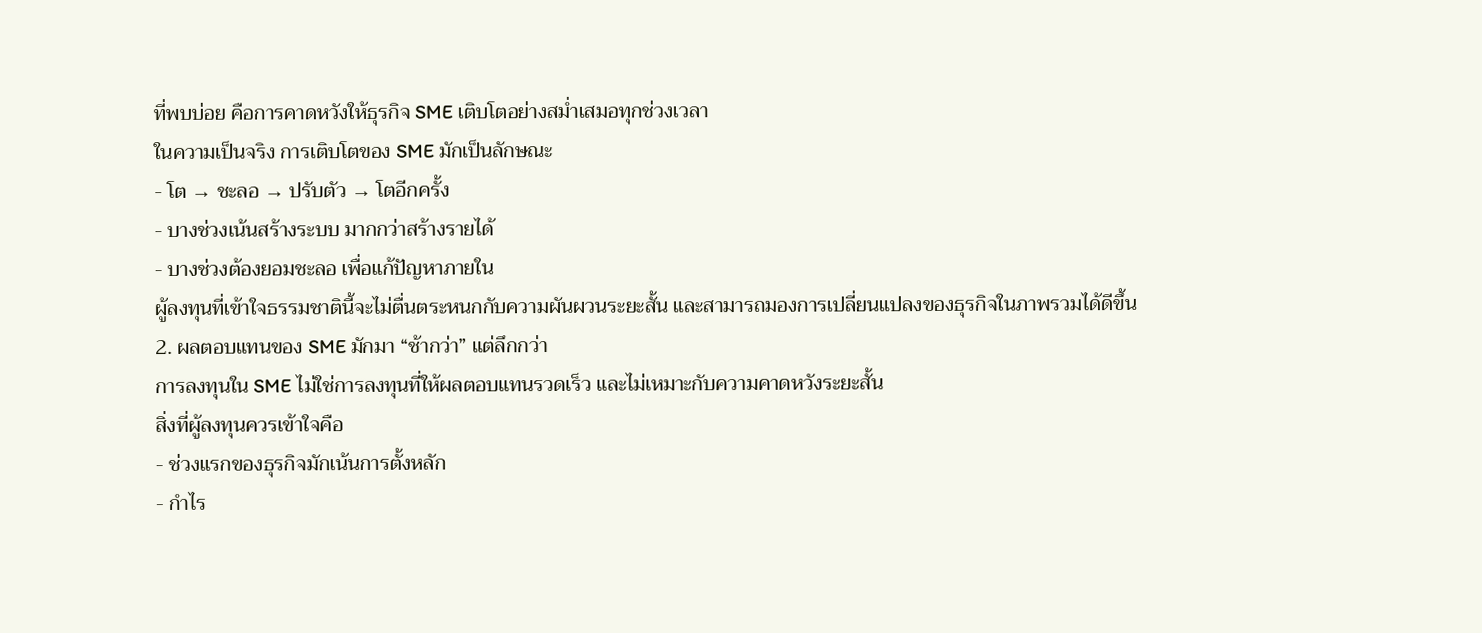ที่พบบ่อย คือการคาดหวังให้ธุรกิจ SME เติบโตอย่างสม่ำเสมอทุกช่วงเวลา
ในความเป็นจริง การเติบโตของ SME มักเป็นลักษณะ
- โต → ชะลอ → ปรับตัว → โตอีกครั้ง
- บางช่วงเน้นสร้างระบบ มากกว่าสร้างรายได้
- บางช่วงต้องยอมชะลอ เพื่อแก้ปัญหาภายใน
ผู้ลงทุนที่เข้าใจธรรมชาตินี้จะไม่ตื่นตระหนกกับความผันผวนระยะสั้น และสามารถมองการเปลี่ยนแปลงของธุรกิจในภาพรวมได้ดีขึ้น
2. ผลตอบแทนของ SME มักมา “ช้ากว่า” แต่ลึกกว่า
การลงทุนใน SME ไม่ใช่การลงทุนที่ให้ผลตอบแทนรวดเร็ว และไม่เหมาะกับความคาดหวังระยะสั้น
สิ่งที่ผู้ลงทุนควรเข้าใจคือ
- ช่วงแรกของธุรกิจมักเน้นการตั้งหลัก
- กำไร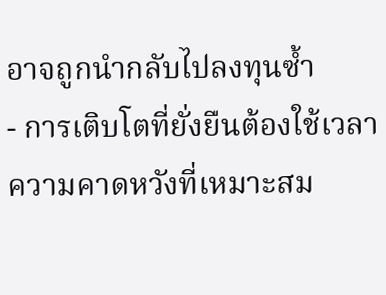อาจถูกนำกลับไปลงทุนซ้ำ
- การเติบโตที่ยั่งยืนต้องใช้เวลา
ความคาดหวังที่เหมาะสม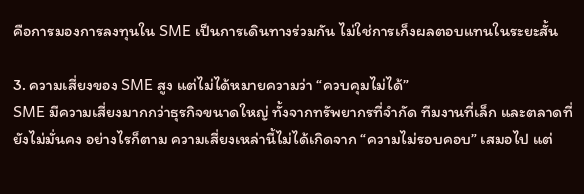คือการมองการลงทุนใน SME เป็นการเดินทางร่วมกัน ไม่ใช่การเก็งผลตอบแทนในระยะสั้น

3. ความเสี่ยงของ SME สูง แต่ไม่ได้หมายความว่า “ควบคุมไม่ได้”
SME มีความเสี่ยงมากกว่าธุรกิจขนาดใหญ่ ทั้งจากทรัพยากรที่จำกัด ทีมงานที่เล็ก และตลาดที่ยังไม่มั่นคง อย่างไรก็ตาม ความเสี่ยงเหล่านี้ไม่ได้เกิดจาก “ความไม่รอบคอบ” เสมอไป แต่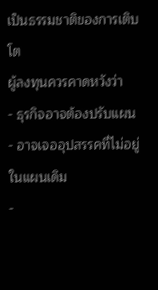เป็นธรรมชาติของการเติบโต
ผู้ลงทุนควรคาดหวังว่า
- ธุรกิจอาจต้องปรับแผน
- อาจเจออุปสรรคที่ไม่อยู่ในแผนเดิม
-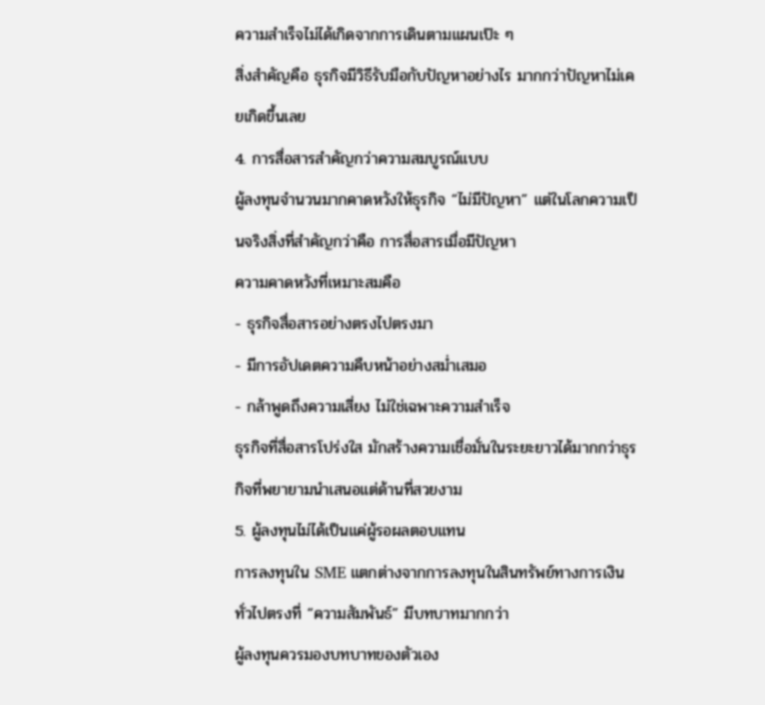ความสำเร็จไม่ได้เกิดจากการเดินตามแผนเป๊ะ ๆ
สิ่งสำคัญคือ ธุรกิจมีวิธีรับมือกับปัญหาอย่างไร มากกว่าปัญหาไม่เคยเกิดขึ้นเลย
4. การสื่อสารสำคัญกว่าความสมบูรณ์แบบ
ผู้ลงทุนจำนวนมากคาดหวังให้ธุรกิจ “ไม่มีปัญหา” แต่ในโลกความเป็นจริงสิ่งที่สำคัญกว่าคือ การสื่อสารเมื่อมีปัญหา
ความคาดหวังที่เหมาะสมคือ
- ธุรกิจสื่อสารอย่างตรงไปตรงมา
- มีการอัปเดตความคืบหน้าอย่างสม่ำเสมอ
- กล้าพูดถึงความเสี่ยง ไม่ใช่เฉพาะความสำเร็จ
ธุรกิจที่สื่อสารโปร่งใส มักสร้างความเชื่อมั่นในระยะยาวได้มากกว่าธุรกิจที่พยายามนำเสนอแต่ด้านที่สวยงาม
5. ผู้ลงทุนไม่ได้เป็นแค่ผู้รอผลตอบแทน
การลงทุนใน SME แตกต่างจากการลงทุนในสินทรัพย์ทางการเงินทั่วไปตรงที่ “ความสัมพันธ์” มีบทบาทมากกว่า
ผู้ลงทุนควรมองบทบาทของตัวเอง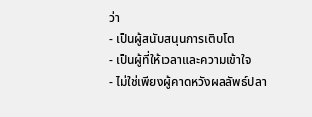ว่า
- เป็นผู้สนับสนุนการเติบโต
- เป็นผู้ที่ให้เวลาและความเข้าใจ
- ไม่ใช่เพียงผู้คาดหวังผลลัพธ์ปลา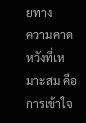ยทาง
ความคาดหวังที่เหมาะสม คือการเข้าใจ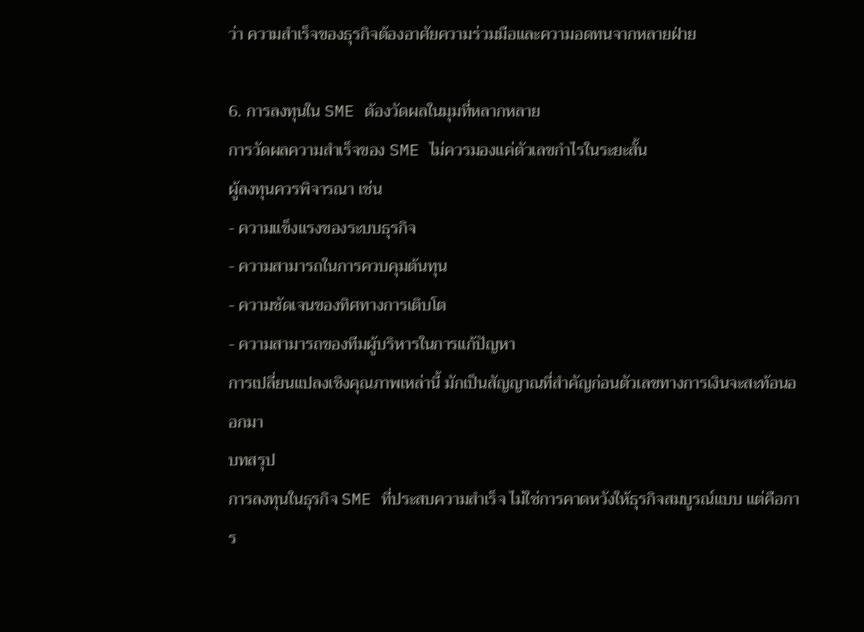ว่า ความสำเร็จของธุรกิจต้องอาศัยความร่วมมือและความอดทนจากหลายฝ่าย

6. การลงทุนใน SME ต้องวัดผลในมุมที่หลากหลาย
การวัดผลความสำเร็จของ SME ไม่ควรมองแค่ตัวเลขกำไรในระยะสั้น
ผู้ลงทุนควรพิจารณา เช่น
- ความแข็งแรงของระบบธุรกิจ
- ความสามารถในการควบคุมต้นทุน
- ความชัดเจนของทิศทางการเติบโต
- ความสามารถของทีมผู้บริหารในการแก้ปัญหา
การเปลี่ยนแปลงเชิงคุณภาพเหล่านี้ มักเป็นสัญญาณที่สำคัญก่อนตัวเลขทางการเงินจะสะท้อนออกมา
บทสรุป
การลงทุนในธุรกิจ SME ที่ประสบความสำเร็จ ไม่ใช่การคาดหวังให้ธุรกิจสมบูรณ์แบบ แต่คือการ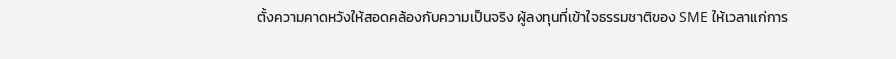ตั้งความคาดหวังให้สอดคล้องกับความเป็นจริง ผู้ลงทุนที่เข้าใจธรรมชาติของ SME ให้เวลาแก่การ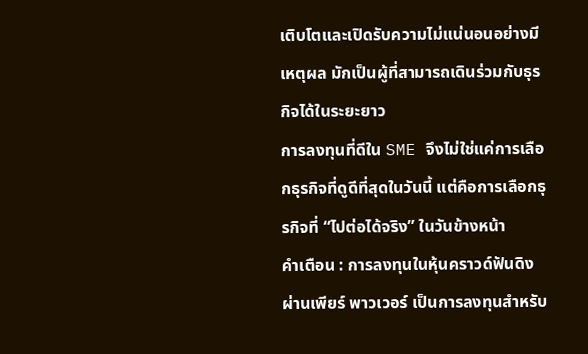เติบโตและเปิดรับความไม่แน่นอนอย่างมีเหตุผล มักเป็นผู้ที่สามารถเดินร่วมกับธุรกิจได้ในระยะยาว
การลงทุนที่ดีใน SME จึงไม่ใช่แค่การเลือกธุรกิจที่ดูดีที่สุดในวันนี้ แต่คือการเลือกธุรกิจที่ “ไปต่อได้จริง” ในวันข้างหน้า
คำเตือน : การลงทุนในหุ้นคราวด์ฟันดิงผ่านเพียร์ พาวเวอร์ เป็นการลงทุนสำหรับ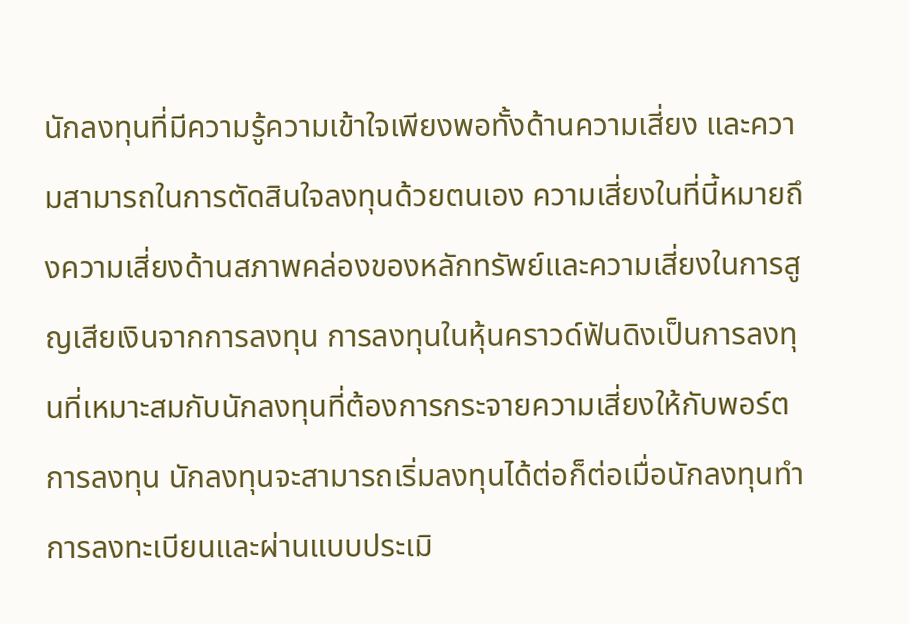นักลงทุนที่มีความรู้ความเข้าใจเพียงพอทั้งด้านความเสี่ยง และความสามารถในการตัดสินใจลงทุนด้วยตนเอง ความเสี่ยงในที่นี้หมายถึงความเสี่ยงด้านสภาพคล่องของหลักทรัพย์และความเสี่ยงในการสูญเสียเงินจากการลงทุน การลงทุนในหุ้นคราวด์ฟันดิงเป็นการลงทุนที่เหมาะสมกับนักลงทุนที่ต้องการกระจายความเสี่ยงให้กับพอร์ตการลงทุน นักลงทุนจะสามารถเริ่มลงทุนได้ต่อก็ต่อเมื่อนักลงทุนทำการลงทะเบียนและผ่านแบบประเมิ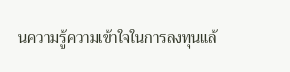นความรู้ความเข้าใจในการลงทุนแล้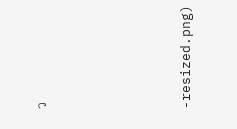ว





-resized.png)